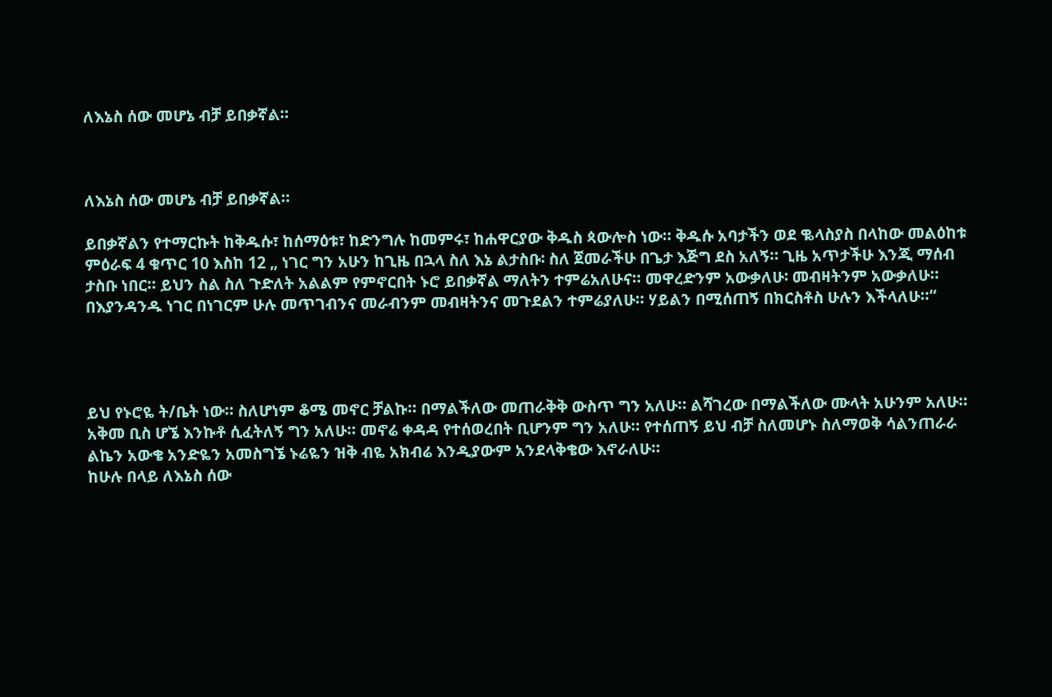ለእኔስ ሰው መሆኔ ብቻ ይበቃኛል።



ለእኔስ ሰው መሆኔ ብቻ ይበቃኛል።

ይበቃኛልን የተማርኩት ከቅዱሱ፣ ከሰማዕቱ፣ ከድንግሉ ከመምሩ፣ ከሐዋርያው ቅዱስ ጳውሎስ ነው። ቅዱሱ አባታችን ወደ ቈላስያስ በላከው መልዕከቱ ምዕራፍ 4 ቁጥር 10 እስከ 12 „ ነገር ግን አሁን ከጊዜ በኋላ ስለ እኔ ልታስቡ፡ ስለ ጀመራችሁ በጌታ እጅግ ደስ አለኝ። ጊዜ አጥታችሁ እንጂ ማሰብ ታስቡ ነበር። ይህን ስል ስለ ጉድለት አልልም የምኖርበት ኑሮ ይበቃኛል ማለትን ተምሬአለሁና። መዋረድንም አውቃለሁ፡ መብዛትንም አውቃለሁ። በእያንዳንዱ ነገር በነገርም ሁሉ መጥገብንና መራብንም መብዛትንና መጉደልን ተምሬያለሁ። ሃይልን በሚሰጠኝ በክርስቶስ ሁሉን እችላለሁ።“




ይህ የኑሮዬ ት/ቤት ነው። ስለሆነም ቆሜ መኖር ቻልኩ። በማልችለው መጠራቅቅ ውስጥ ግን አለሁ። ልሻገረው በማልችለው ሙላት አሁንም አለሁ። አቅመ ቢስ ሆኜ እንኩቶ ሲፈትለኝ ግን አለሁ። መኖሬ ቀዳዳ የተሰወረበት ቢሆንም ግን አለሁ። የተሰጠኝ ይህ ብቻ ስለመሆኑ ስለማወቅ ሳልንጠራራ ልኬን አውቄ አንድዬን አመስግኜ ኑሬዬን ዝቅ ብዬ አክብሬ እንዲያውም አንደላቅቄው እኖራለሁ።
ከሁሉ በላይ ለእኔስ ሰው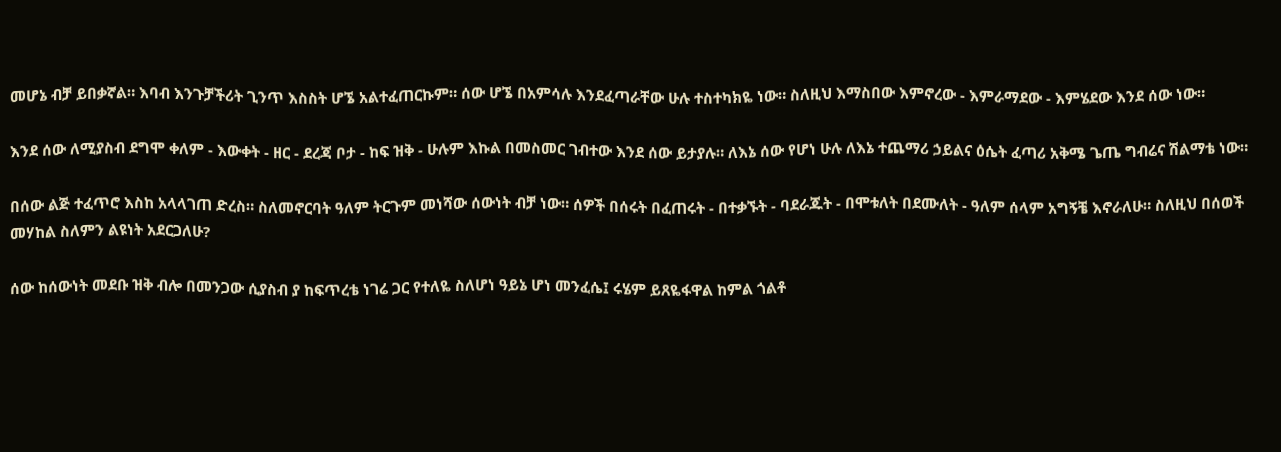መሆኔ ብቻ ይበቃኛል። እባብ እንጉቻችሪት ጊንጥ እስስት ሆኜ አልተፈጠርኩም። ሰው ሆኜ በአምሳሉ እንደፈጣራቸው ሁሉ ተስተካክዬ ነው። ስለዚህ እማስበው እምኖረው - እምራማደው - እምሄደው እንደ ሰው ነው።

እንደ ሰው ለሚያስብ ደግሞ ቀለም - እውቀት - ዘር - ደረጃ ቦታ - ከፍ ዝቅ - ሁሉም እኩል በመስመር ገብተው እንደ ሰው ይታያሉ። ለእኔ ሰው የሆነ ሁሉ ለእኔ ተጨማሪ ኃይልና ዕሴት ፈጣሪ አቅሜ ጌጤ ግብሬና ሽልማቴ ነው።

በሰው ልጅ ተፈጥሮ እስከ አላላገጠ ድረስ። ስለመኖርባት ዓለም ትርጉም መነሻው ሰውነት ብቻ ነው። ሰዎች በሰሩት በፈጠሩት - በተቃኙት - ባደራጁት - በሞቱለት በደሙለት - ዓለም ሰላም አግኝቼ እኖራለሁ። ስለዚህ በሰወች መሃከል ስለምን ልዩነት አደርጋለሁ?

ሰው ከሰውነት መደቡ ዝቅ ብሎ በመንጋው ሲያስብ ያ ከፍጥረቴ ነገሬ ጋር የተለዬ ስለሆነ ዓይኔ ሆነ መንፈሴ፤ ሩሄም ይጸዬፋዋል ከምል ጎልቶ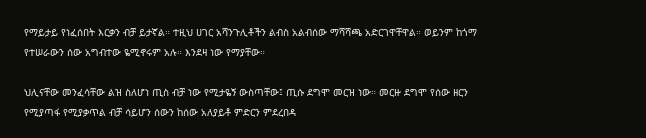የማይታይ የነፈሰበት እርቃን ብቻ ይታኛል። ተዚህ ሀገር አሻንጉሊቶችን ልብስ አልብሰው ማሻሻጫ አድርገዋቸዋል። ወይንም ከጎማ የተሠራውን ሰው አግብተው ዬሚኖሩም አሉ። እንደዛ ነው የማያቸው።

ህሊናቸው መንፈሳቸው ልዝ ስለሆነ ጢስ ብቻ ነው የሚታዬኝ ውስጣቸው፤ ጢሱ ደግሞ መርዝ ነው። መርዙ ደግሞ የሰው ዘርን የሚያጣፋ የሚያቃጥል ብቻ ሳይሆን ሰውን ከሰው አለያይቶ ምድርን ምደረበዳ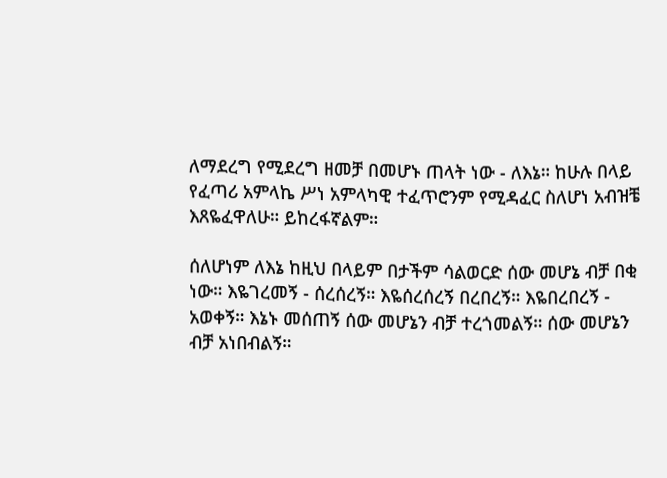ለማደረግ የሚደረግ ዘመቻ በመሆኑ ጠላት ነው - ለእኔ። ከሁሉ በላይ የፈጣሪ አምላኬ ሥነ አምላካዊ ተፈጥሮንም የሚዳፈር ስለሆነ አብዝቼ እጸዬፈዋለሁ። ይከረፋኛልም።

ሰለሆነም ለእኔ ከዚህ በላይም በታችም ሳልወርድ ሰው መሆኔ ብቻ በቂ ነው። እዬገረመኝ - ሰረሰረኝ። እዬሰረሰረኝ በረበረኝ። እዬበረበረኝ - አወቀኝ። እኔኑ መሰጠኝ ሰው መሆኔን ብቻ ተረጎመልኝ። ሰው መሆኔን ብቻ አነበብልኝ።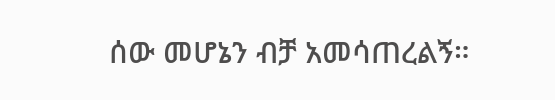ሰው መሆኔን ብቻ አመሳጠረልኝ።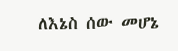ለእኔስ ሰው መሆኔ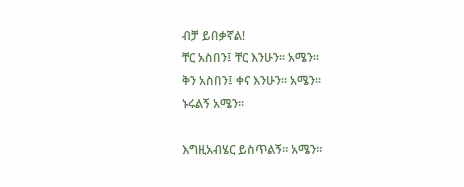ብቻ ይበቃኛል!
ቸር አስበን፤ ቸር እንሁን። አሜን።
ቅን አስበን፤ ቀና እንሁን። አሜን።
ኑሩልኝ አሜን።

እግዚአብሄር ይስጥልኝ። አሜን።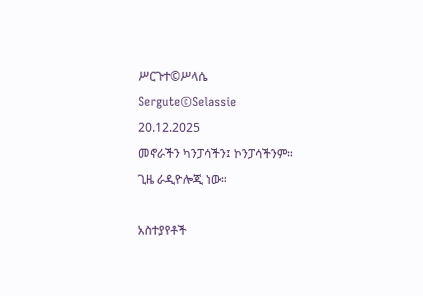ሥርጉተ©ሥላሴ
Sergute©Selassie
20.12.2025
መኖራችን ካንፓሳችን፤ ኮንፓሳችንም።
ጊዜ ራዲዮሎጂ ነው።

አስተያየቶች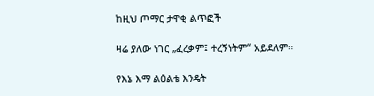ከዚህ ጦማር ታዋቂ ልጥፎች

ዛሬ ያለው ነገር „ፈረቃም፤ ተረኝነትም“ አይደለም።

የእኔ እማ ልዕልቴ እንዴት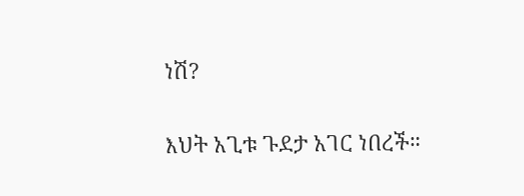ነሽ?

እህት አጊቱ ጉደታ አገር ነበረች።